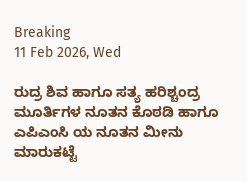Breaking
11 Feb 2026, Wed

ರುದ್ರ ಶಿವ ಹಾಗೂ ಸತ್ಯ ಹರಿಶ್ಚಂದ್ರ ಮೂರ್ತಿಗಳ ನೂತನ ಕೊಠಡಿ ಹಾಗೂ ಎಪಿಎಂಸಿ ಯ ನೂತನ ಮೀನು ಮಾರುಕಟ್ಟೆ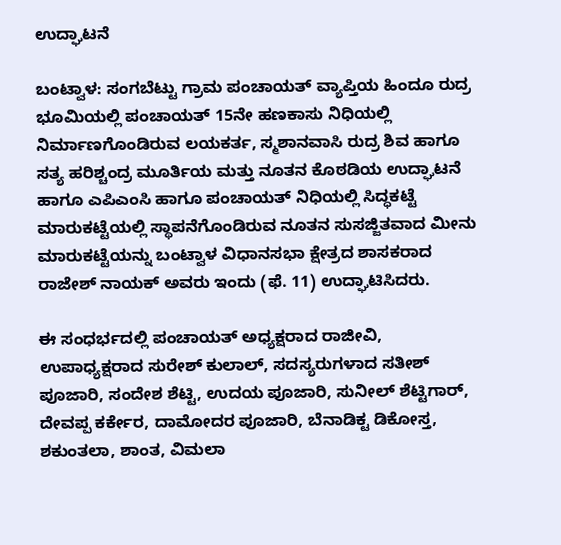ಉದ್ಘಾಟನೆ

ಬಂಟ್ವಾಳ: ಸಂಗಬೆಟ್ಟು ಗ್ರಾಮ ಪಂಚಾಯತ್ ವ್ಯಾಪ್ತಿಯ ಹಿಂದೂ ರುದ್ರ ಭೂಮಿಯಲ್ಲಿ ಪಂಚಾಯತ್ 15ನೇ ಹಣಕಾಸು ನಿಧಿಯಲ್ಲಿ ನಿರ್ಮಾಣಗೊಂಡಿರುವ ಲಯಕರ್ತ, ಸ್ಮಶಾನವಾಸಿ ರುದ್ರ ಶಿವ ಹಾಗೂ ಸತ್ಯ ಹರಿಶ್ಚಂದ್ರ ಮೂರ್ತಿಯ ಮತ್ತು ನೂತನ ಕೊಠಡಿಯ ಉದ್ಘಾಟನೆ ಹಾಗೂ ಎಪಿಎಂಸಿ ಹಾಗೂ ಪಂಚಾಯತ್ ನಿಧಿಯಲ್ಲಿ ಸಿದ್ಧಕಟ್ಟೆ ಮಾರುಕಟ್ಟೆಯಲ್ಲಿ ಸ್ಥಾಪನೆಗೊಂಡಿರುವ ನೂತನ ಸುಸಜ್ಜಿತವಾದ ಮೀನು ಮಾರುಕಟ್ಟೆಯನ್ನು ಬಂಟ್ವಾಳ ವಿಧಾನಸಭಾ ಕ್ಷೇತ್ರದ ಶಾಸಕರಾದ ರಾಜೇಶ್ ನಾಯಕ್ ಅವರು ಇಂದು (ಫೆ. 11) ಉದ್ಘಾಟಿಸಿದರು.

ಈ ಸಂಧರ್ಭದಲ್ಲಿ ಪಂಚಾಯತ್ ಅಧ್ಯಕ್ಷರಾದ ರಾಜೀವಿ, ಉಪಾಧ್ಯಕ್ಷರಾದ ಸುರೇಶ್ ಕುಲಾಲ್, ಸದಸ್ಯರುಗಳಾದ ಸತೀಶ್ ಪೂಜಾರಿ, ಸಂದೇಶ ಶೆಟ್ಟಿ, ಉದಯ ಪೂಜಾರಿ, ಸುನೀಲ್ ಶೆಟ್ಟಿಗಾರ್, ದೇವಪ್ಪ ಕರ್ಕೇರ, ದಾಮೋದರ ಪೂಜಾರಿ, ಬೆನಾಡಿಕ್ಟ ಡಿಕೋಸ್ತ, ಶಕುಂತಲಾ, ಶಾಂತ, ವಿಮಲಾ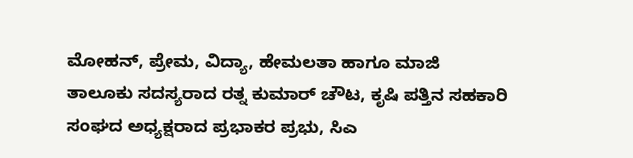ಮೋಹನ್, ಪ್ರೇಮ, ವಿದ್ಯಾ, ಹೇಮಲತಾ ಹಾಗೂ ಮಾಜಿ ತಾಲೂಕು ಸದಸ್ಯರಾದ ರತ್ನ ಕುಮಾರ್ ಚೌಟ, ಕೃಷಿ ಪತ್ತಿನ ಸಹಕಾರಿ ಸಂಘದ ಅಧ್ಯಕ್ಷರಾದ ಪ್ರಭಾಕರ ಪ್ರಭು, ಸಿಎ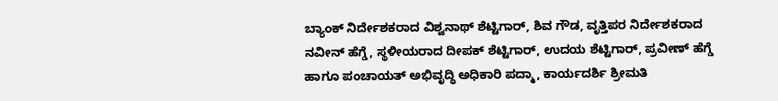ಬ್ಯಾಂಕ್ ನಿರ್ದೇಶಕರಾದ ವಿಶ್ವನಾಥ್ ಶೆಟ್ಟಿಗಾರ್, ಶಿವ ಗೌಡ, ವೃತ್ತಿಪರ ನಿರ್ದೇಶಕರಾದ ನವೀನ್ ಹೆಗ್ಡೆ, ಸ್ಥಳೀಯರಾದ ದೀಪಕ್ ಶೆಟ್ಟಿಗಾರ್, ಉದಯ ಶೆಟ್ಟಿಗಾರ್, ಪ್ರವೀಣ್ ಹೆಗ್ಡೆ ಹಾಗೂ ಪಂಚಾಯತ್ ಅಭಿವೃದ್ಧಿ ಅಧಿಕಾರಿ ಪದ್ಮಾ, ಕಾರ್ಯದರ್ಶಿ ಶ್ರೀಮತಿ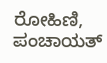ರೋಹಿಣಿ, ಪಂಚಾಯತ್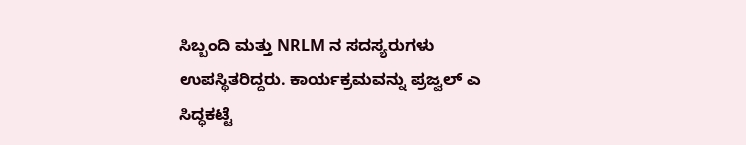ಸಿಬ್ಬಂದಿ ಮತ್ತು NRLM ನ ಸದಸ್ಯರುಗಳು ಉಪಸ್ಥಿತರಿದ್ದರು. ಕಾರ್ಯಕ್ರಮವನ್ನು ಪ್ರಜ್ವಲ್ ಎ ಸಿದ್ಧಕಟ್ಟೆ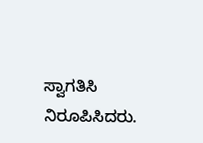ಸ್ವಾಗತಿಸಿ ನಿರೂಪಿಸಿದರು.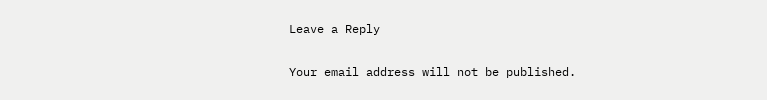Leave a Reply

Your email address will not be published.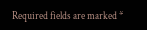Required fields are marked *